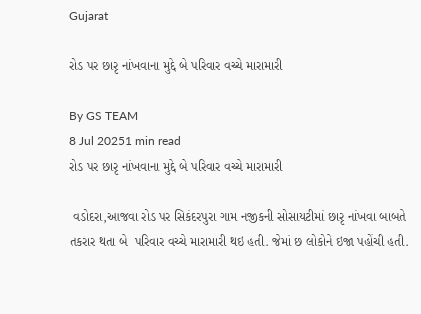Gujarat

રોડ પર છારૃ નાંખવાના મુદ્દે બે પરિવાર વચ્ચે મારામારી

By GS TEAM
8 Jul 20251 min read
રોડ પર છારૃ નાંખવાના મુદ્દે બે પરિવાર વચ્ચે મારામારી

 વડોદરા,આજવા રોડ પર સિકંદરપુરા ગામ નજીકની સોસાયટીમાં છારૃ નાંખવા બાબતે તકરાર થતા બે  પરિવાર વચ્ચે મારામારી થઇ હતી. જેમાં છ લોકોને ઇજા પહોંચી હતી.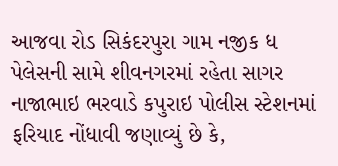આજવા રોડ સિકંદરપુરા ગામ નજીક ધ પેલેસની સામે શીવનગરમાં રહેતા સાગર નાજાભાઇ ભરવાડે કપુરાઇ પોલીસ સ્ટેશનમાં ફરિયાદ નોંધાવી જણાવ્યું છે કે,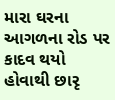મારા ઘરના આગળના રોડ પર કાદવ થયો હોવાથી છારૃ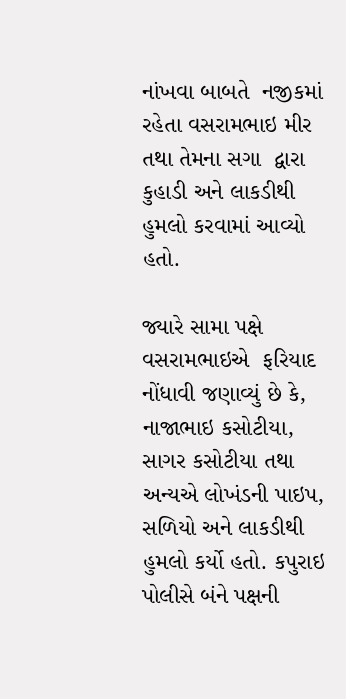નાંખવા બાબતે  નજીકમાં રહેતા વસરામભાઇ મીર તથા તેમના સગા  દ્વારા કુહાડી અને લાકડીથી હુમલો કરવામાં આવ્યો હતો.

જ્યારે સામા પક્ષે વસરામભાઇએ  ફરિયાદ નોંધાવી જણાવ્યું છે કે, નાજાભાઇ કસોટીયા, સાગર કસોટીયા તથા અન્યએ લોખંડની પાઇપ, સળિયો અને લાકડીથી હુમલો કર્યો હતો. કપુરાઇ  પોલીસે બંને પક્ષની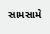સામસામે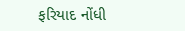ફરિયાદ નોંધી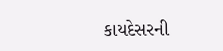કાયદેસરની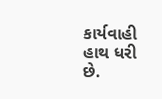કાર્યવાહી હાથ ધરી છે.